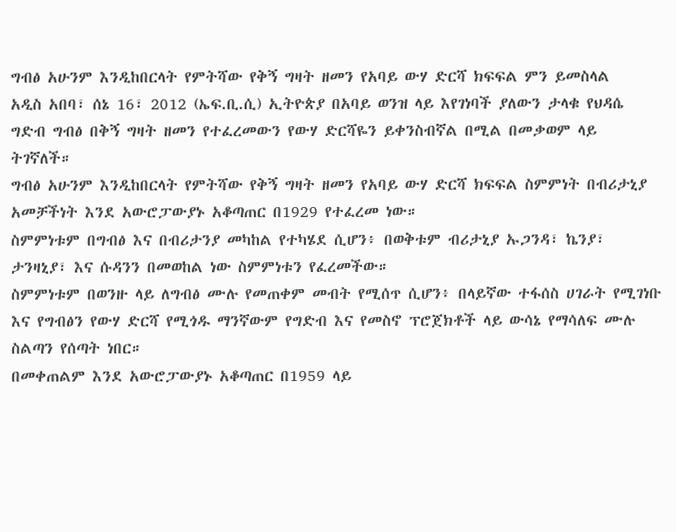ግብፅ አሁንም እንዲከበርላት የምትሻው የቅኝ ግዛት ዘመን የአባይ ውሃ ድርሻ ክፍፍል ምን ይመስላል
አዲስ አበባ፣ ሰኔ 16፣ 2012 (ኤፍ.ቢ.ሲ) ኢትዮጵያ በአባይ ወንዝ ላይ እየገነባች ያለውን ታላቁ የህዳሴ ግድብ ግብፅ በቅኝ ግዛት ዘመን የተፈረመውን የውሃ ድርሻዬን ይቀንስብኛል በሚል በመቃወም ላይ ትገኛለች።
ግብፅ አሁንም እንዲከበርላት የምትሻው የቅኝ ግዛት ዘመን የአባይ ውሃ ድርሻ ክፍፍል ስምምነት በብሪታኒያ አመቻችነት እንደ አውሮፓውያኑ አቆጣጠር በ1929 የተፈረመ ነው።
ስምምነቱም በግብፅ እና በብሪታንያ መካከል የተካሄደ ሲሆን፥ በወቅቱም ብሪታኒያ ኡጋንዳ፣ ኬንያ፣ ታንዛኒያ፣ እና ሱዳንን በመወከል ነው ስምምነቱን የፈረመችው።
ስምምነቱም በወንዙ ላይ ለግብፅ ሙሉ የመጠቀም መብት የሚሰጥ ሲሆን፥ በላይኛው ተፋሰስ ሀገራት የሚገነቡ እና የግብፅን የውሃ ድርሻ የሚጎዱ ማንኛውም የግድብ እና የመስኖ ፕሮጀክቶች ላይ ውሳኔ የማሳለፍ ሙሉ ስልጣን የሰጣት ነበር።
በመቀጠልም እንደ አውሮፓውያኑ አቆጣጠር በ1959 ላይ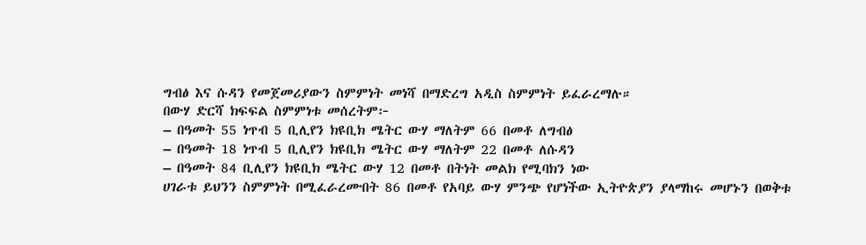ግብፅ እና ሱዳን የመጀመሪያውን ስምምነት መነሻ በማድረግ አዲስ ስምምነት ይፈራረማሉ።
በውሃ ድርሻ ክፍፍል ስምምነቱ መሰረትም፦
– በዓመት 55 ነጥብ 5 ቢሊየን ክዩቢክ ሜትር ውሃ ማለትም 66 በመቶ ለግብፅ
– በዓመት 18 ነጥብ 5 ቢሊየን ክዩቢክ ሜትር ውሃ ማለትም 22 በመቶ ለሱዳን
– በዓመት 84 ቢሊየን ክዩቢክ ሜትር ውሃ 12 በመቶ በትነት መልክ የሚባክን ነው
ሀገራቱ ይህንን ስምምነት በሚፈራረሙበት 86 በመቶ የአባይ ውሃ ምንጭ የሆነችው ኢትዮጵያን ያላማከሩ መሆኑን በወቅቱ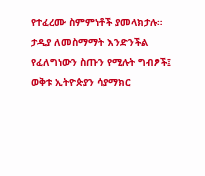የተፈረሙ ስምምነቶች ያመላክታሉ።
ታዲያ ለመስማማት እንድንችል የፈለግነውን ስጡን የሚሉት ግብፆች፤ ወቅቱ ኢትዮጵያን ሳያማክር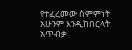የተፈረመው ስምምነት አሁንም እንዲከበርላት አጥብቃ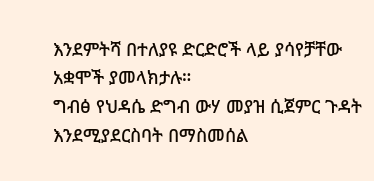እንደምትሻ በተለያዩ ድርድሮች ላይ ያሳየቻቸው አቋሞች ያመላክታሉ።
ግብፅ የህዳሴ ድግብ ውሃ መያዝ ሲጀምር ጉዳት እንደሚያደርስባት በማስመሰል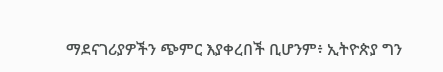ማደናገሪያዎችን ጭምር እያቀረበች ቢሆንም፥ ኢትዮጵያ ግን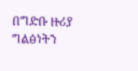በግድቡ ዙሪያ ግልፅነትን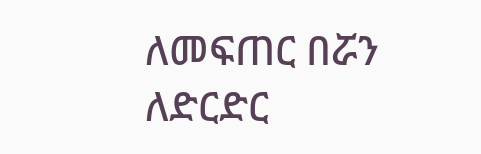ለመፍጠር በሯን ለድርድር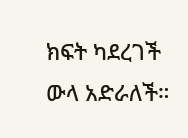ክፍት ካደረገች ውላ አድራለች።